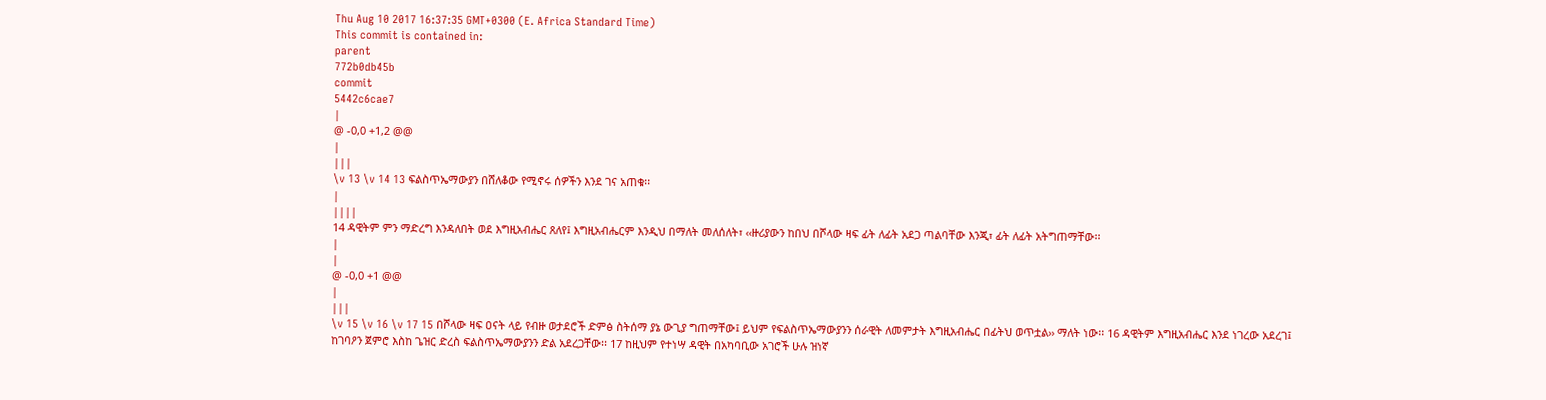Thu Aug 10 2017 16:37:35 GMT+0300 (E. Africa Standard Time)
This commit is contained in:
parent
772b0db45b
commit
5442c6cae7
|
@ -0,0 +1,2 @@
|
|||
\v 13 \v 14 13 ፍልስጥኤማውያን በሸለቆው የሚኖሩ ሰዎችን እንደ ገና አጠቁ፡፡
|
||||
14 ዳዊትም ምን ማድረግ እንዳለበት ወደ እግዚአብሔር ጸለየ፤ እግዚአብሔርም እንዲህ በማለት መለሰለት፣ ‹‹ዙሪያውን ከበህ በሾላው ዛፍ ፊት ለፊት አደጋ ጣልባቸው እንጂ፣ ፊት ለፊት አትግጠማቸው፡፡
|
|
@ -0,0 +1 @@
|
|||
\v 15 \v 16 \v 17 15 በሾላው ዛፍ ዐናት ላይ የብዙ ወታደሮች ድምፅ ስትሰማ ያኔ ውጊያ ግጠማቸው፤ ይህም የፍልስጥኤማውያንን ሰራዊት ለመምታት እግዚአብሔር በፊትህ ወጥቷል›› ማለት ነው፡፡ 16 ዳዊትም እግዚአብሔር እንደ ነገረው አደረገ፤ ከገባዖን ጀምሮ እስከ ጌዝር ድረስ ፍልስጥኤማውያንን ድል አደረጋቸው፡፡ 17 ከዚህም የተነሣ ዳዊት በአካባቢው አገሮች ሁሉ ዝነኛ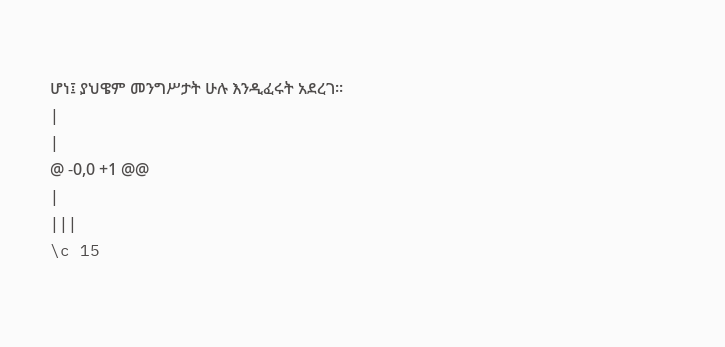ሆነ፤ ያህዌም መንግሥታት ሁሉ እንዲፈሩት አደረገ፡፡
|
|
@ -0,0 +1 @@
|
|||
\c 15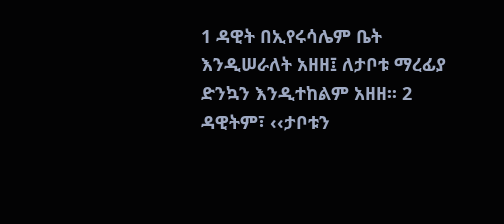1 ዳዊት በኢየሩሳሌም ቤት እንዲሠራለት አዘዘ፤ ለታቦቱ ማረፊያ ድንኳን እንዲተከልም አዘዘ፡፡ 2 ዳዊትም፣ ‹‹ታቦቱን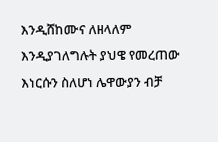እንዲሸከሙና ለዘላለም እንዲያገለግሉት ያህዌ የመረጠው እነርሱን ስለሆነ ሌዋውያን ብቻ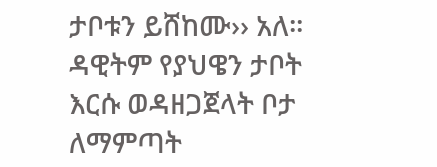ታቦቱን ይሸከሙ›› አለ፡፡ ዳዊትም የያህዌን ታቦት እርሱ ወዳዘጋጀላት ቦታ ለማምጣት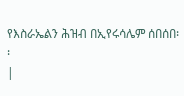የእስራኤልን ሕዝብ በኢየሩሳሌም ሰበሰበ፡፡
|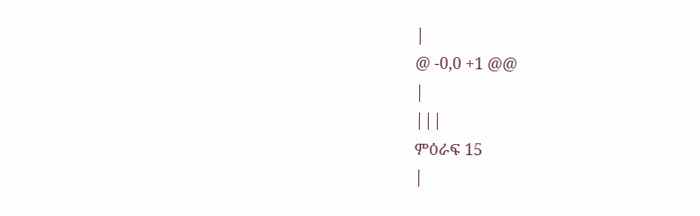|
@ -0,0 +1 @@
|
|||
ምዕራፍ 15
|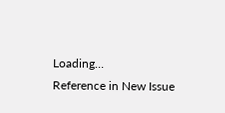Loading…
Reference in New Issue